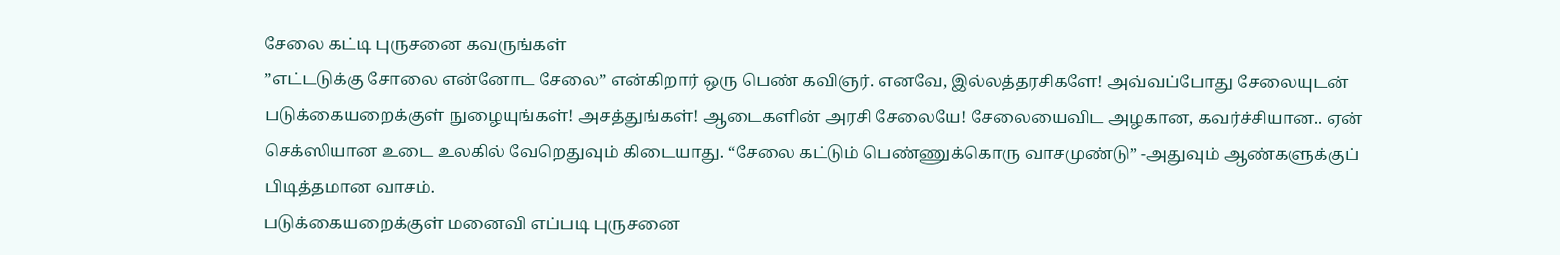சேலை கட்டி புருசனை கவருங்கள்
”எட்டடுக்கு சோலை என்னோட சேலை” என்கிறார் ஒரு பெண் கவிஞர். எனவே, இல்லத்தரசிகளே! அவ்வப்போது சேலையுடன் படுக்கையறைக்குள் நுழையுங்கள்! அசத்துங்கள்! ஆடைகளின் அரசி சேலையே! சேலையைவிட அழகான, கவர்ச்சியான.. ஏன் செக்ஸியான உடை உலகில் வேறெதுவும் கிடையாது. “சேலை கட்டும் பெண்ணுக்கொரு வாசமுண்டு” -அதுவும் ஆண்களுக்குப் பிடித்தமான வாசம்.
படுக்கையறைக்குள் மனைவி எப்படி புருசனை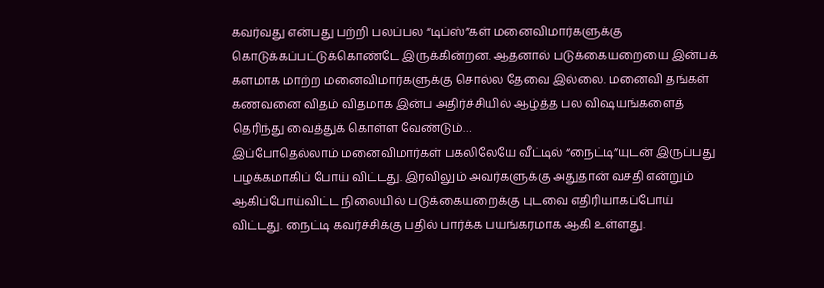கவர்வது என்பது பற்றி பலப்பல “டிப்ஸ்”கள் மனைவிமார்களுக்கு கொடுக்கப்பட்டுக்கொண்டே இருக்கின்றன. ஆதனால் படுக்கையறையை இன்பக் களமாக மாற்ற மனைவிமார்களுக்கு சொல்ல தேவை இல்லை. மனைவி தங்கள் கணவனை விதம் விதமாக இன்ப அதிர்ச்சியில் ஆழ்த்த பல விஷயங்களைத் தெரிந்து வைத்துக் கொள்ள வேண்டும்…
இப்போதெல்லாம் மனைவிமார்கள் பகலிலேயே வீட்டில் “நைட்டி”யுடன் இருப்பது பழக்கமாகிப் போய் விட்டது. இரவிலும் அவர்களுக்கு அதுதான் வசதி என்றும் ஆகிப்போய்விட்ட நிலையில் படுக்கையறைக்கு புடவை எதிரியாகப்போய் விட்டது. நைட்டி கவர்ச்சிக்கு பதில் பார்க்க பயங்கரமாக ஆகி உள்ளது.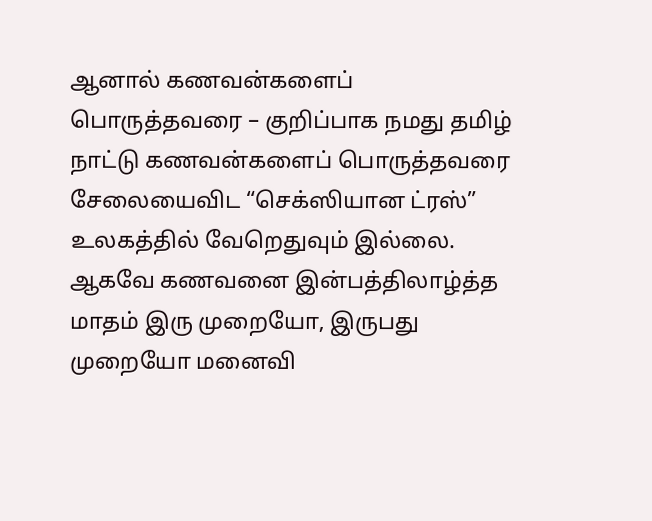ஆனால் கணவன்களைப் பொருத்தவரை – குறிப்பாக நமது தமிழ் நாட்டு கணவன்களைப் பொருத்தவரை சேலையைவிட “செக்ஸியான ட்ரஸ்” உலகத்தில் வேறெதுவும் இல்லை. ஆகவே கணவனை இன்பத்திலாழ்த்த மாதம் இரு முறையோ, இருபது முறையோ மனைவி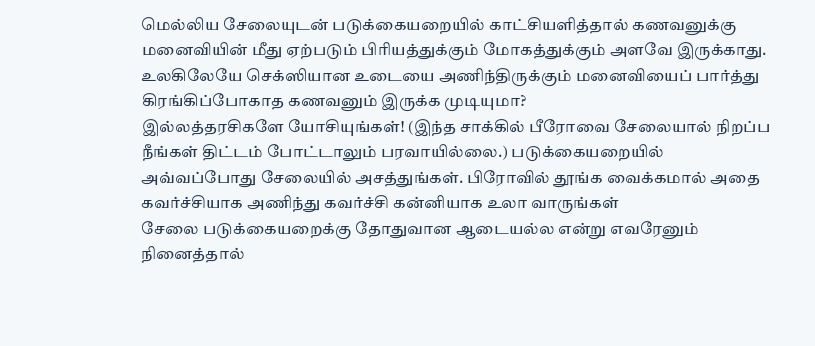மெல்லிய சேலையுடன் படுக்கையறையில் காட்சியளித்தால் கணவனுக்கு மனைவியின் மீது ஏற்படும் பிரியத்துக்கும் மோகத்துக்கும் அளவே இருக்காது.
உலகிலேயே செக்ஸியான உடையை அணிந்திருக்கும் மனைவியைப் பார்த்து கிரங்கிப்போகாத கணவனும் இருக்க முடியுமா?
இல்லத்தரசிகளே யோசியுங்கள்! (இந்த சாக்கில் பீரோவை சேலையால் நிறப்ப நீங்கள் திட்டம் போட்டாலும் பரவாயில்லை.) படுக்கையறையில் அவ்வப்போது சேலையில் அசத்துங்கள். பிரோவில் தூங்க வைக்கமால் அதை கவர்ச்சியாக அணிந்து கவர்ச்சி கன்னியாக உலா வாருங்கள்
சேலை படுக்கையறைக்கு தோதுவான ஆடையல்ல என்று எவரேனும் நினைத்தால்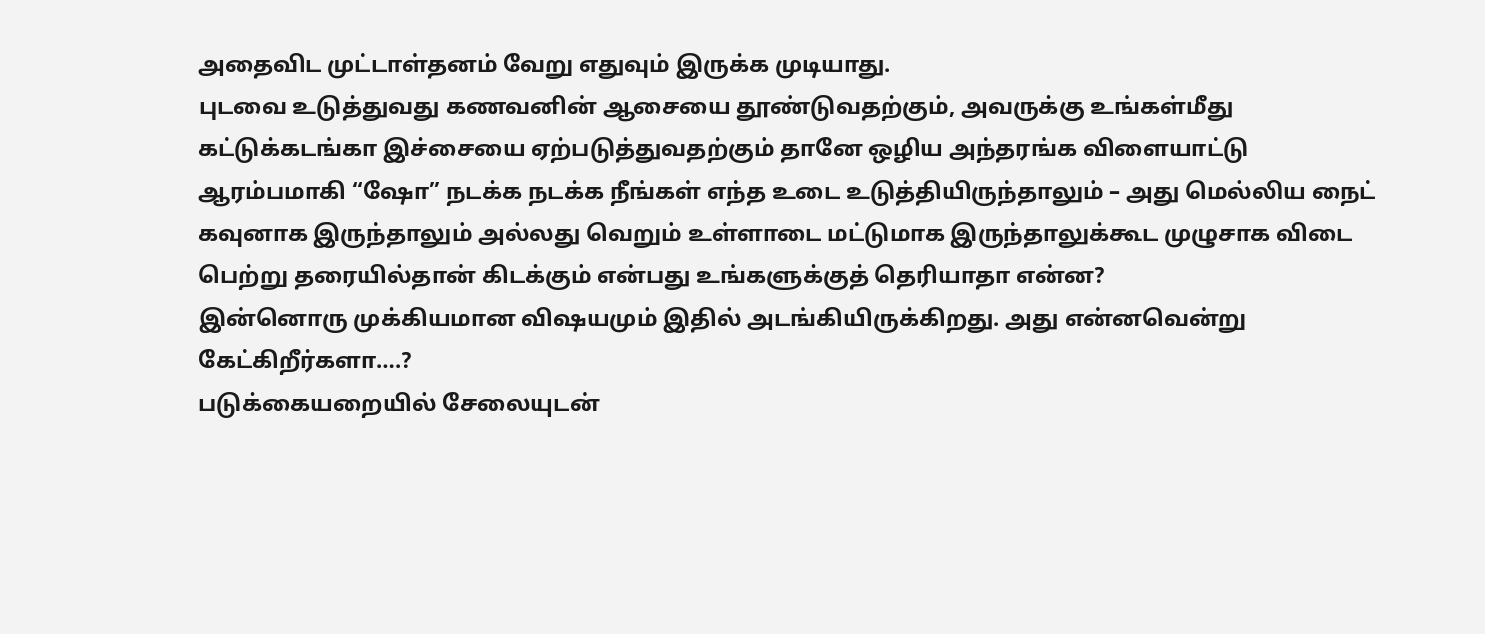அதைவிட முட்டாள்தனம் வேறு எதுவும் இருக்க முடியாது.
புடவை உடுத்துவது கணவனின் ஆசையை தூண்டுவதற்கும், அவருக்கு உங்கள்மீது கட்டுக்கடங்கா இச்சையை ஏற்படுத்துவதற்கும் தானே ஒழிய அந்தரங்க விளையாட்டு ஆரம்பமாகி “ஷோ” நடக்க நடக்க நீங்கள் எந்த உடை உடுத்தியிருந்தாலும் – அது மெல்லிய நைட் கவுனாக இருந்தாலும் அல்லது வெறும் உள்ளாடை மட்டுமாக இருந்தாலுக்கூட முழுசாக விடை பெற்று தரையில்தான் கிடக்கும் என்பது உங்களுக்குத் தெரியாதா என்ன?
இன்னொரு முக்கியமான விஷயமும் இதில் அடங்கியிருக்கிறது. அது என்னவென்று கேட்கிறீர்களா….?
படுக்கையறையில் சேலையுடன்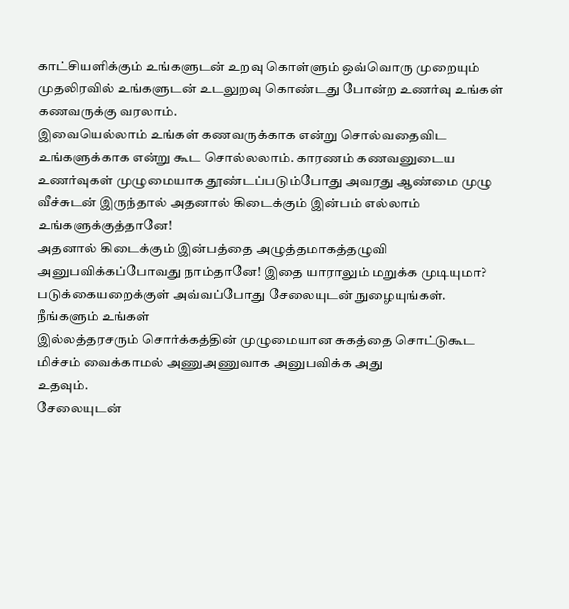காட்சியளிக்கும் உங்களுடன் உறவு கொள்ளும் ஒவ்வொரு முறையும் முதலிரவில் உங்களுடன் உடலுறவு கொண்டது போன்ற உணர்வு உங்கள் கணவருக்கு வரலாம்.
இவையெல்லாம் உங்கள் கணவருக்காக என்று சொல்வதைவிட உங்களுக்காக என்று கூட சொல்லலாம். காரணம் கணவனுடைய உணர்வுகள் முழுமையாக தூண்டப்படும்போது அவரது ஆண்மை முழு வீச்சுடன் இருந்தால் அதனால் கிடைக்கும் இன்பம் எல்லாம் உங்களுக்குத்தானே!
அதனால் கிடைக்கும் இன்பத்தை அழுத்தமாகத்தழுவி அனுபவிக்கப்போவது நாம்தானே! இதை யாராலும் மறுக்க முடியுமா?
படுக்கையறைக்குள் அவ்வப்போது சேலையுடன் நுழையுங்கள். நீங்களும் உங்கள்
இல்லத்தரசரும் சொர்க்கத்தின் முழுமையான சுகத்தை சொட்டுகூட மிச்சம் வைக்காமல் அணுஅணுவாக அனுபவிக்க அது
உதவும்.
சேலையுடன்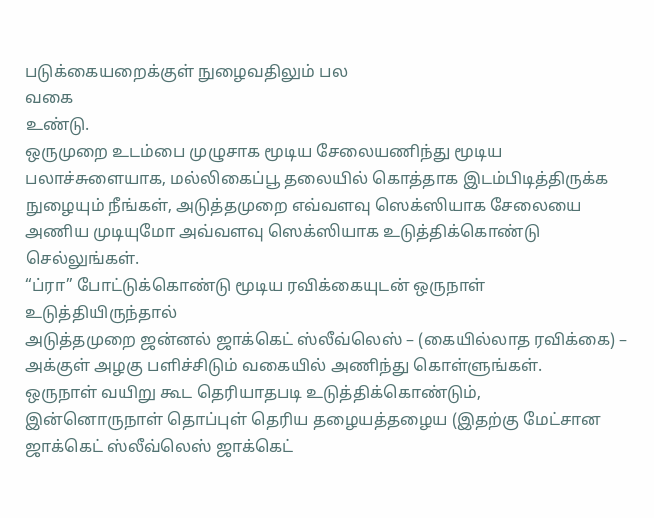படுக்கையறைக்குள் நுழைவதிலும் பல
வகை
உண்டு.
ஒருமுறை உடம்பை முழுசாக மூடிய சேலையணிந்து மூடிய பலாச்சுளையாக, மல்லிகைப்பூ தலையில் கொத்தாக இடம்பிடித்திருக்க நுழையும் நீங்கள், அடுத்தமுறை எவ்வளவு ஸெக்ஸியாக சேலையை அணிய முடியுமோ அவ்வளவு ஸெக்ஸியாக உடுத்திக்கொண்டு செல்லுங்கள்.
“ப்ரா” போட்டுக்கொண்டு மூடிய ரவிக்கையுடன் ஒருநாள் உடுத்தியிருந்தால்
அடுத்தமுறை ஜன்னல் ஜாக்கெட் ஸ்லீவ்லெஸ் – (கையில்லாத ரவிக்கை) – அக்குள் அழகு பளிச்சிடும் வகையில் அணிந்து கொள்ளுங்கள்.
ஒருநாள் வயிறு கூட தெரியாதபடி உடுத்திக்கொண்டும்,
இன்னொருநாள் தொப்புள் தெரிய தழையத்தழைய (இதற்கு மேட்சான ஜாக்கெட் ஸ்லீவ்லெஸ் ஜாக்கெட்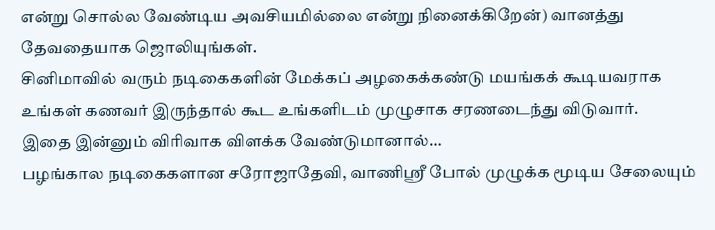என்று சொல்ல வேண்டிய அவசியமில்லை என்று நினைக்கிறேன்) வானத்து தேவதையாக ஜொலியுங்கள்.
சினிமாவில் வரும் நடிகைகளின் மேக்கப் அழகைக்கண்டு மயங்கக் கூடியவராக உங்கள் கணவர் இருந்தால் கூட உங்களிடம் முழுசாக சரணடைந்து விடுவார்.
இதை இன்னும் விரிவாக விளக்க வேண்டுமானால்…
பழங்கால நடிகைகளான சரோஜாதேவி, வாணிஸ்ரீ போல் முழுக்க மூடிய சேலையும்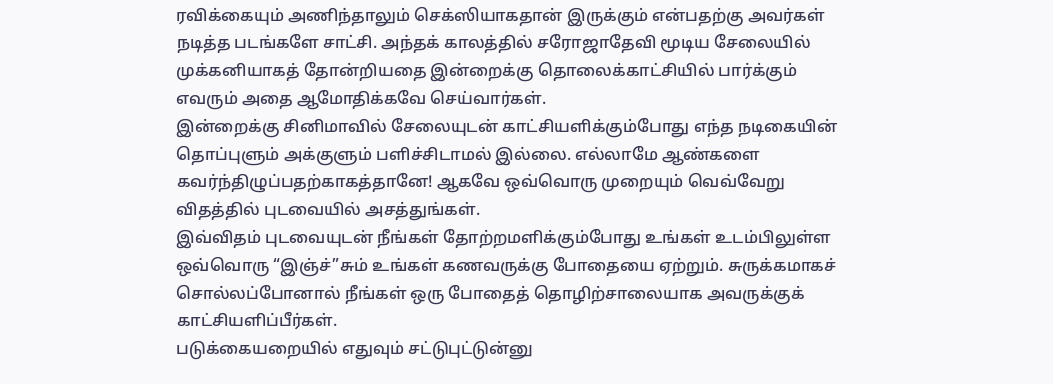ரவிக்கையும் அணிந்தாலும் செக்ஸியாகதான் இருக்கும் என்பதற்கு அவர்கள் நடித்த படங்களே சாட்சி. அந்தக் காலத்தில் சரோஜாதேவி மூடிய சேலையில் முக்கனியாகத் தோன்றியதை இன்றைக்கு தொலைக்காட்சியில் பார்க்கும் எவரும் அதை ஆமோதிக்கவே செய்வார்கள்.
இன்றைக்கு சினிமாவில் சேலையுடன் காட்சியளிக்கும்போது எந்த நடிகையின் தொப்புளும் அக்குளும் பளிச்சிடாமல் இல்லை. எல்லாமே ஆண்களை கவர்ந்திழுப்பதற்காகத்தானே! ஆகவே ஒவ்வொரு முறையும் வெவ்வேறு விதத்தில் புடவையில் அசத்துங்கள்.
இவ்விதம் புடவையுடன் நீங்கள் தோற்றமளிக்கும்போது உங்கள் உடம்பிலுள்ள ஒவ்வொரு “இஞ்ச்”சும் உங்கள் கணவருக்கு போதையை ஏற்றும். சுருக்கமாகச் சொல்லப்போனால் நீங்கள் ஒரு போதைத் தொழிற்சாலையாக அவருக்குக் காட்சியளிப்பீர்கள்.
படுக்கையறையில் எதுவும் சட்டுபுட்டுன்னு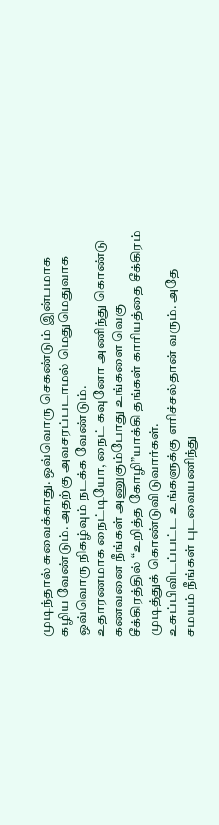முடிந்தால் சுவைக்காது. ஒவ்வொரு செகண்டும் இன்பமாக கழிய வேண்டும். அதற்கு அவசரப்படாமல் மெதுமெதுவாக ஒவ்வொரு நிகழ்வும் நடக்க வேண்டும்.
உதாரணமாக நைட்டியோ, நைட் கவுனோ அணிந்து கொண்டு கணவனை நீங்கள் அணுகும்போது உங்களை வெகு சீக்கிரத்தில் “உறித்த கோழி”யாக்கி தங்கள் காரியத்தை சீக்கிரம் முடித்துக் கொண்டுவிடுவார்கள்.
உசுப்பிவிடப்பட்ட உங்களுக்கு எரிச்சல்தான் வரும். அதே சமயம் நீங்கள் புடவையணிந்து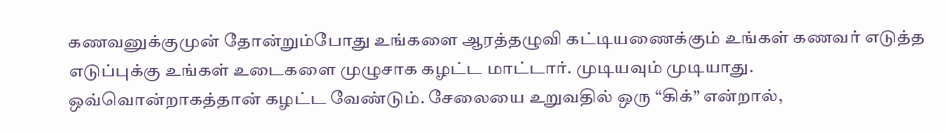கணவனுக்குமுன் தோன்றும்போது உங்களை ஆரத்தழுவி கட்டியணைக்கும் உங்கள் கணவர் எடுத்த எடுப்புக்கு உங்கள் உடைகளை முழுசாக கழட்ட மாட்டார். முடியவும் முடியாது.
ஒவ்வொன்றாகத்தான் கழட்ட வேண்டும். சேலையை உறுவதில் ஒரு “கிக்” என்றால்,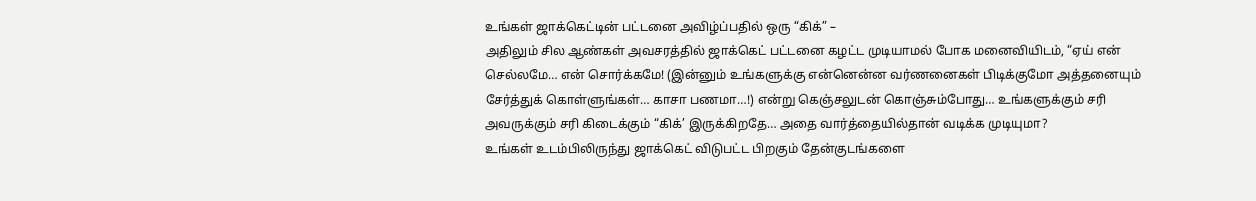உங்கள் ஜாக்கெட்டின் பட்டனை அவிழ்ப்பதில் ஒரு “கிக்” –
அதிலும் சில ஆண்கள் அவசரத்தில் ஜாக்கெட் பட்டனை கழட்ட முடியாமல் போக மனைவியிடம், “ஏய் என் செல்லமே… என் சொர்க்கமே! (இன்னும் உங்களுக்கு என்னென்ன வர்ணனைகள் பிடிக்குமோ அத்தனையும் சேர்த்துக் கொள்ளுங்கள்… காசா பணமா…!) என்று கெஞ்சலுடன் கொஞ்சும்போது… உங்களுக்கும் சரி அவருக்கும் சரி கிடைக்கும் “கிக்’ இருக்கிறதே… அதை வார்த்தையில்தான் வடிக்க முடியுமா?
உங்கள் உடம்பிலிருந்து ஜாக்கெட் விடுபட்ட பிறகும் தேன்குடங்களை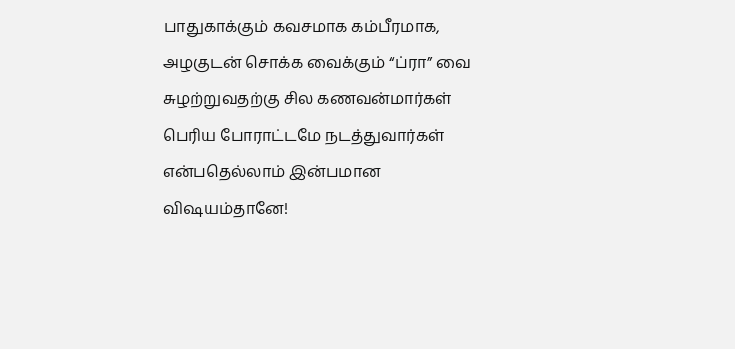பாதுகாக்கும் கவசமாக கம்பீரமாக, அழகுடன் சொக்க வைக்கும் “ப்ரா” வை சுழற்றுவதற்கு சில கணவன்மார்கள் பெரிய போராட்டமே நடத்துவார்கள் என்பதெல்லாம் இன்பமான விஷயம்தானே!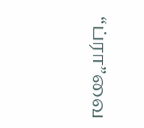“ப்ரா”வை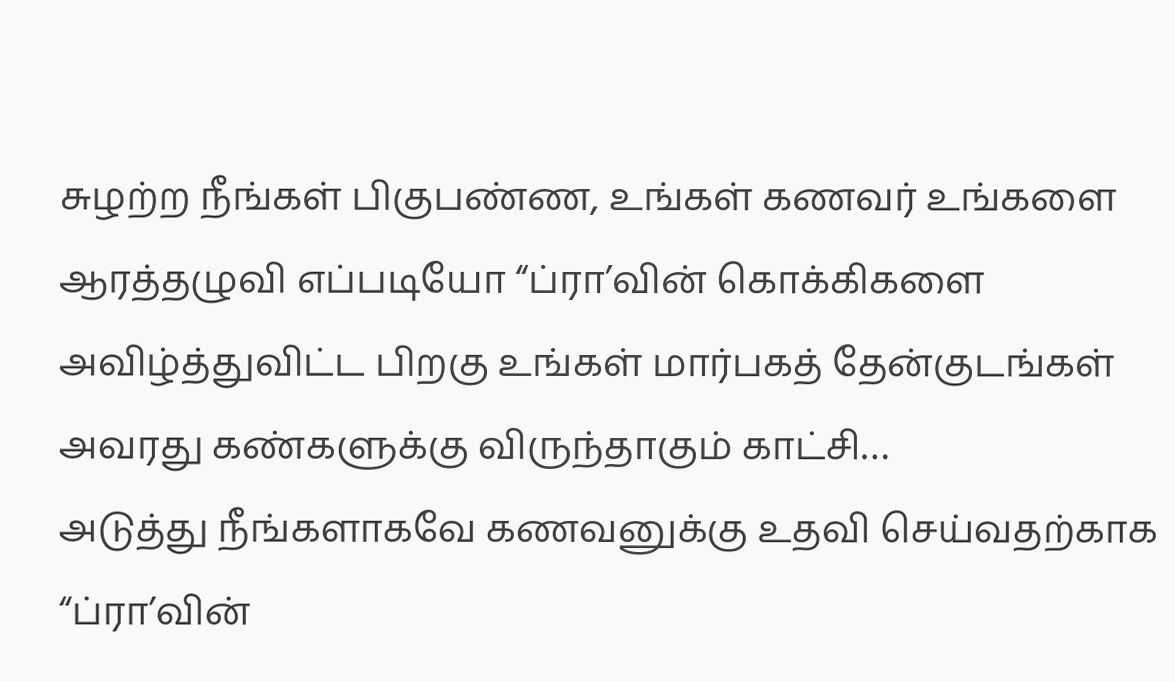சுழற்ற நீங்கள் பிகுபண்ண, உங்கள் கணவர் உங்களை ஆரத்தழுவி எப்படியோ “ப்ரா’வின் கொக்கிகளை அவிழ்த்துவிட்ட பிறகு உங்கள் மார்பகத் தேன்குடங்கள் அவரது கண்களுக்கு விருந்தாகும் காட்சி…
அடுத்து நீங்களாகவே கணவனுக்கு உதவி செய்வதற்காக “ப்ரா’வின்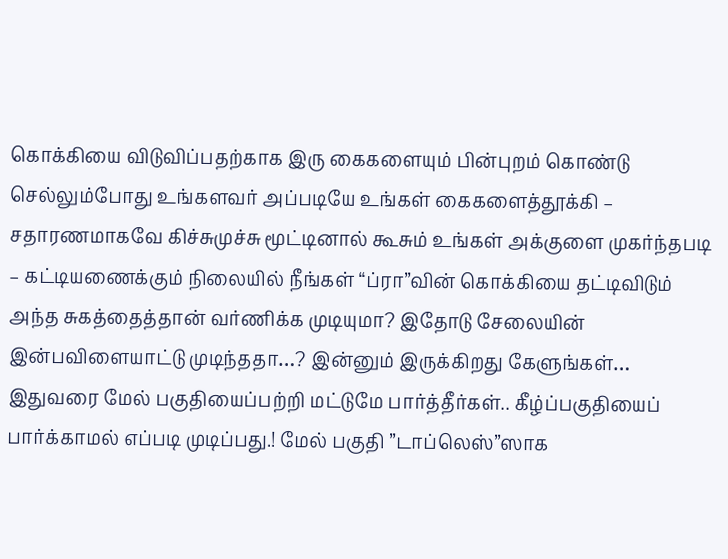கொக்கியை விடுவிப்பதற்காக இரு கைகளையும் பின்புறம் கொண்டு செல்லும்போது உங்களவர் அப்படியே உங்கள் கைகளைத்தூக்கி – சதாரணமாகவே கிச்சுமுச்சு மூட்டினால் கூசும் உங்கள் அக்குளை முகர்ந்தபடி – கட்டியணைக்கும் நிலையில் நீங்கள் “ப்ரா”வின் கொக்கியை தட்டிவிடும் அந்த சுகத்தைத்தான் வர்ணிக்க முடியுமா? இதோடு சேலையின் இன்பவிளையாட்டு முடிந்ததா…? இன்னும் இருக்கிறது கேளுங்கள்…
இதுவரை மேல் பகுதியைப்பற்றி மட்டுமே பார்த்தீர்கள்.. கீழ்ப்பகுதியைப் பார்க்காமல் எப்படி முடிப்பது.! மேல் பகுதி ”டாப்லெஸ்”ஸாக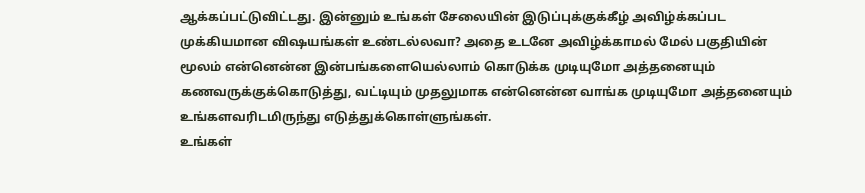ஆக்கப்பட்டுவிட்டது. இன்னும் உங்கள் சேலையின் இடுப்புக்குக்கீழ் அவிழ்க்கப்பட முக்கியமான விஷயங்கள் உண்டல்லவா? அதை உடனே அவிழ்க்காமல் மேல் பகுதியின் மூலம் என்னென்ன இன்பங்களையெல்லாம் கொடுக்க முடியுமோ அத்தனையும் கணவருக்குக்கொடுத்து, வட்டியும் முதலுமாக என்னென்ன வாங்க முடியுமோ அத்தனையும் உங்களவரிடமிருந்து எடுத்துக்கொள்ளுங்கள்.
உங்கள்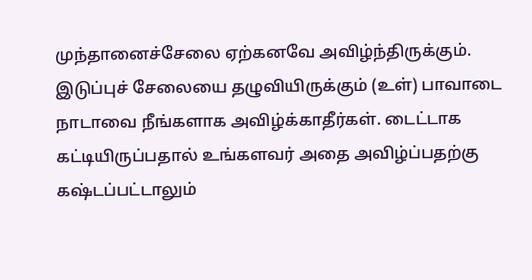முந்தானைச்சேலை ஏற்கனவே அவிழ்ந்திருக்கும். இடுப்புச் சேலையை தழுவியிருக்கும் (உள்) பாவாடை நாடாவை நீங்களாக அவிழ்க்காதீர்கள். டைட்டாக கட்டியிருப்பதால் உங்களவர் அதை அவிழ்ப்பதற்கு கஷ்டப்பட்டாலும்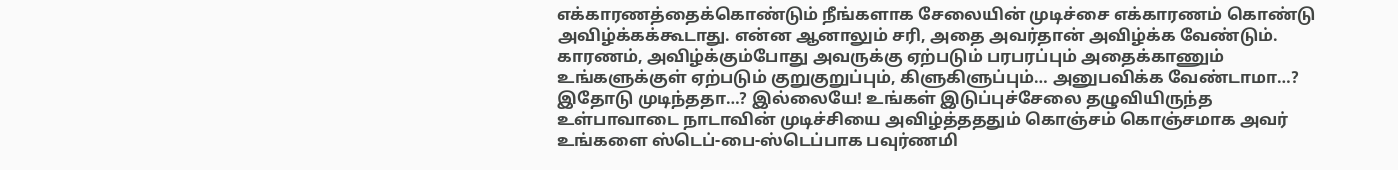எக்காரணத்தைக்கொண்டும் நீங்களாக சேலையின் முடிச்சை எக்காரணம் கொண்டு அவிழ்க்கக்கூடாது. என்ன ஆனாலும் சரி, அதை அவர்தான் அவிழ்க்க வேண்டும். காரணம், அவிழ்க்கும்போது அவருக்கு ஏற்படும் பரபரப்பும் அதைக்காணும் உங்களுக்குள் ஏற்படும் குறுகுறுப்பும், கிளுகிளுப்பும்… அனுபவிக்க வேண்டாமா…?
இதோடு முடிந்ததா…? இல்லையே! உங்கள் இடுப்புச்சேலை தழுவியிருந்த உள்பாவாடை நாடாவின் முடிச்சியை அவிழ்த்தததும் கொஞ்சம் கொஞ்சமாக அவர் உங்களை ஸ்டெப்-பை-ஸ்டெப்பாக பவுர்ணமி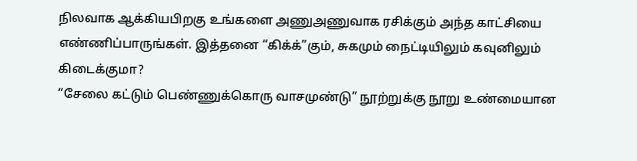நிலவாக ஆக்கியபிறகு உங்களை அணுஅணுவாக ரசிக்கும் அந்த காட்சியை எண்ணிப்பாருங்கள். இத்தனை “கிக்க்”கும், சுகமும் நைட்டியிலும் கவுனிலும் கிடைக்குமா?
“சேலை கட்டும் பெண்ணுக்கொரு வாசமுண்டு” நூற்றுக்கு நூறு உண்மையான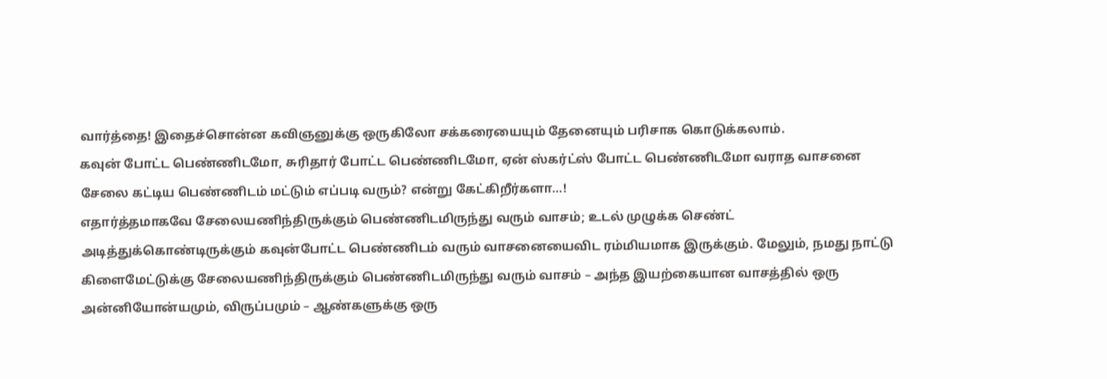வார்த்தை! இதைச்சொன்ன கவிஞனுக்கு ஒருகிலோ சக்கரையையும் தேனையும் பரிசாக கொடுக்கலாம்.
கவுன் போட்ட பெண்ணிடமோ, சுரிதார் போட்ட பெண்ணிடமோ, ஏன் ஸ்கர்ட்ஸ் போட்ட பெண்ணிடமோ வராத வாசனை சேலை கட்டிய பெண்ணிடம் மட்டும் எப்படி வரும்? என்று கேட்கிறீர்களா…!
எதார்த்தமாகவே சேலையணிந்திருக்கும் பெண்ணிடமிருந்து வரும் வாசம்; உடல் முழுக்க செண்ட் அடித்துக்கொண்டிருக்கும் கவுன்போட்ட பெண்ணிடம் வரும் வாசனையைவிட ரம்மியமாக இருக்கும். மேலும், நமது நாட்டு கிளைமேட்டுக்கு சேலையணிந்திருக்கும் பெண்ணிடமிருந்து வரும் வாசம் – அந்த இயற்கையான வாசத்தில் ஒரு அன்னியோன்யமும், விருப்பமும் – ஆண்களுக்கு ஒரு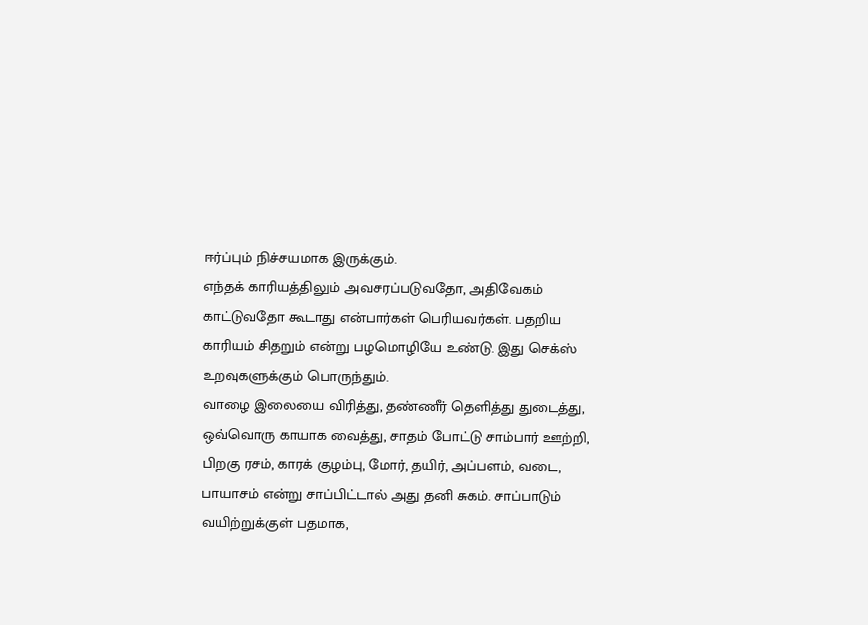ஈர்ப்பும் நிச்சயமாக இருக்கும்.
எந்தக் காரியத்திலும் அவசரப்படுவதோ, அதிவேகம் காட்டுவதோ கூடாது என்பார்கள் பெரியவர்கள். பதறிய காரியம் சிதறும் என்று பழமொழியே உண்டு. இது செக்ஸ் உறவுகளுக்கும் பொருந்தும்.
வாழை இலையை விரித்து, தண்ணீர் தெளித்து துடைத்து, ஒவ்வொரு காயாக வைத்து, சாதம் போட்டு சாம்பார் ஊற்றி, பிறகு ரசம், காரக் குழம்பு, மோர், தயிர், அப்பளம், வடை, பாயாசம் என்று சாப்பிட்டால் அது தனி சுகம். சாப்பாடும் வயிற்றுக்குள் பதமாக,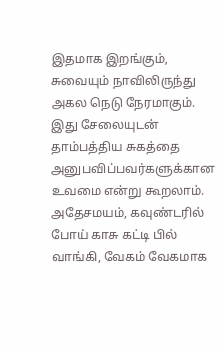இதமாக இறங்கும், சுவையும் நாவிலிருந்து அகல நெடு நேரமாகும். இது சேலையுடன் தாம்பத்திய சுகத்தை அனுபவிப்பவர்களுக்கான உவமை என்று கூறலாம்.
அதேசமயம், கவுண்டரில் போய் காசு கட்டி பில் வாங்கி, வேகம் வேகமாக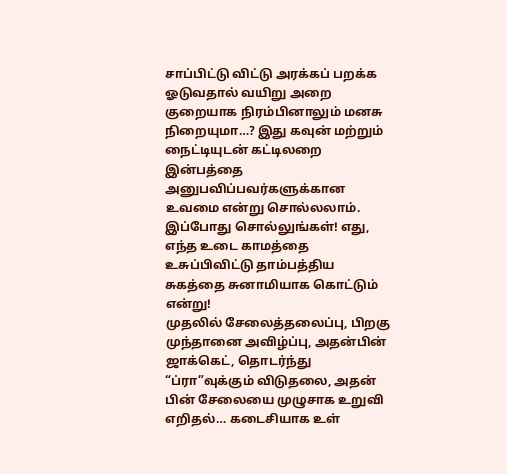சாப்பிட்டு விட்டு அரக்கப் பறக்க ஓடுவதால் வயிறு அறை குறையாக நிரம்பினாலும் மனசு நிறையுமா…? இது கவுன் மற்றும் நைட்டியுடன் கட்டிலறை இன்பத்தை அனுபவிப்பவர்களுக்கான உவமை என்று சொல்லலாம்.
இப்போது சொல்லுங்கள்! எது, எந்த உடை காமத்தை உசுப்பிவிட்டு தாம்பத்திய சுகத்தை சுனாமியாக கொட்டும் என்று!
முதலில் சேலைத்தலைப்பு, பிறகு முந்தானை அவிழ்ப்பு, அதன்பின் ஜாக்கெட், தொடர்ந்து “ப்ரா”வுக்கும் விடுதலை, அதன் பின் சேலையை முழுசாக உறுவி எறிதல்… கடைசியாக உள்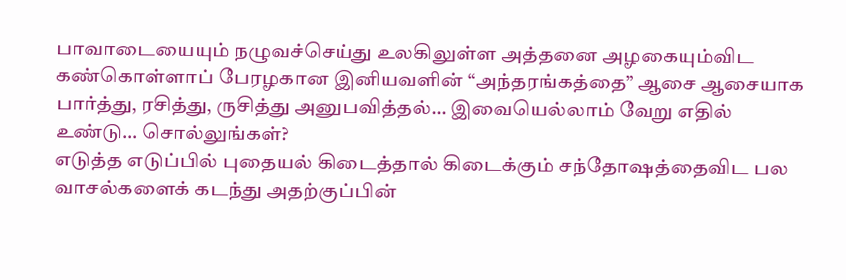பாவாடையையும் நழுவச்செய்து உலகிலுள்ள அத்தனை அழகையும்விட கண்கொள்ளாப் பேரழகான இனியவளின் “அந்தரங்கத்தை” ஆசை ஆசையாக பார்த்து, ரசித்து, ருசித்து அனுபவித்தல்… இவையெல்லாம் வேறு எதில் உண்டு… சொல்லுங்கள்?
எடுத்த எடுப்பில் புதையல் கிடைத்தால் கிடைக்கும் சந்தோஷத்தைவிட பல வாசல்களைக் கடந்து அதற்குப்பின்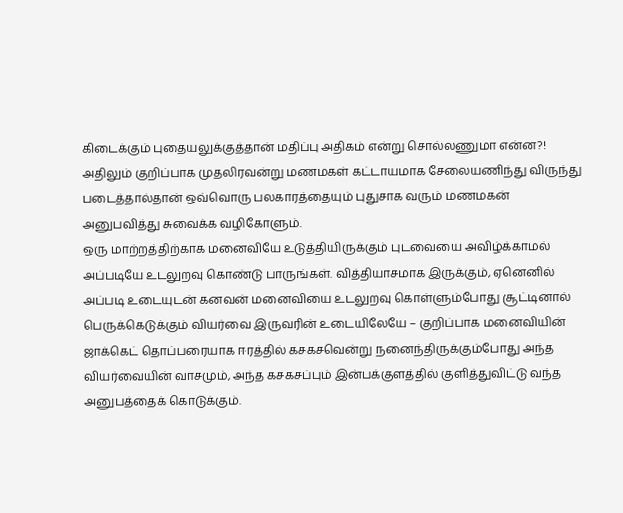கிடைக்கும் புதையலுக்குத்தான் மதிப்பு அதிகம் என்று சொல்லணுமா என்ன?!
அதிலும் குறிப்பாக முதலிரவன்று மணமகள் கட்டாயமாக சேலையணிந்து விருந்து படைத்தால்தான் ஒவ்வொரு பலகாரத்தையும் புதுசாக வரும் மணமகன் அனுபவித்து சுவைக்க வழிகோளும்.
ஒரு மாற்றத்திற்காக மனைவியே உடுத்தியிருக்கும் புடவையை அவிழ்க்காமல் அப்படியே உடலுறவு கொண்டு பாருங்கள். வித்தியாசமாக இருக்கும், ஏனெனில் அப்படி உடையுடன் கனவன் மனைவியை உடலுறவு கொள்ளும்போது சூட்டினால் பெருக்கெடுக்கும் வியர்வை இருவரின் உடையிலேயே – குறிப்பாக மனைவியின் ஜாக்கெட் தொப்பரையாக ஈரத்தில் கசகசவென்று நனைந்திருக்கும்போது அந்த வியர்வையின் வாசமும், அந்த கசகசப்பும் இன்பக்குளத்தில் குளித்துவிட்டு வந்த அனுபத்தைக் கொடுக்கும்.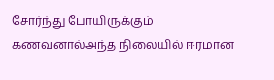சோர்ந்து போயிருக்கும் கணவனால்அந்த நிலையில் ஈரமான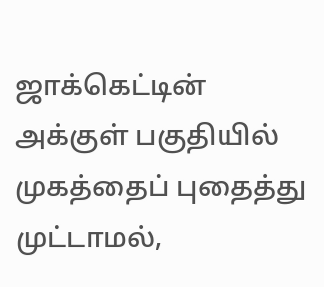ஜாக்கெட்டின் அக்குள் பகுதியில் முகத்தைப் புதைத்து முட்டாமல்,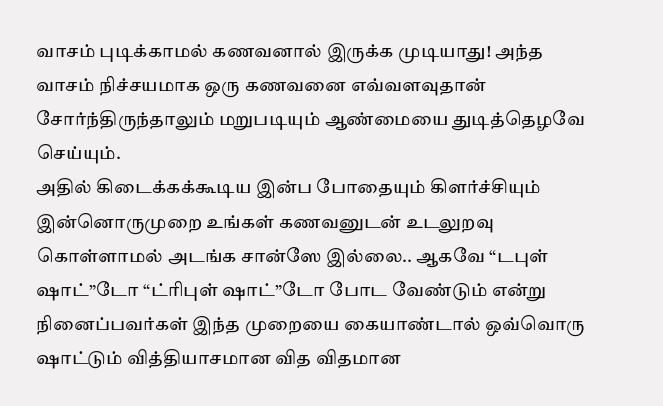வாசம் புடிக்காமல் கணவனால் இருக்க முடியாது! அந்த வாசம் நிச்சயமாக ஒரு கணவனை எவ்வளவுதான் சோர்ந்திருந்தாலும் மறுபடியும் ஆண்மையை துடித்தெழவே செய்யும்.
அதில் கிடைக்கக்கூடிய இன்ப போதையும் கிளர்ச்சியும் இன்னொருமுறை உங்கள் கணவனுடன் உடலுறவு கொள்ளாமல் அடங்க சான்ஸே இல்லை.. ஆகவே “டபுள் ஷாட்”டோ “ட்ரிபுள் ஷாட்”டோ போட வேண்டும் என்று நினைப்பவர்கள் இந்த முறையை கையாண்டால் ஒவ்வொரு ஷாட்டும் வித்தியாசமான வித விதமான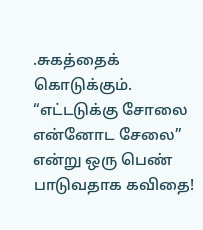.சுகத்தைக் கொடுக்கும்.
“எட்டடுக்கு சோலை என்னோட சேலை” என்று ஒரு பெண் பாடுவதாக கவிதை!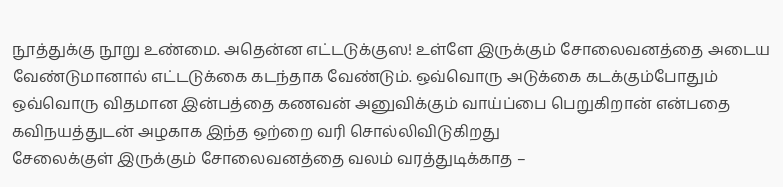நூத்துக்கு நூறு உண்மை. அதென்ன எட்டடுக்குஸ! உள்ளே இருக்கும் சோலைவனத்தை அடைய வேண்டுமானால் எட்டடுக்கை கடந்தாக வேண்டும். ஒவ்வொரு அடுக்கை கடக்கும்போதும் ஒவ்வொரு விதமான இன்பத்தை கணவன் அனுவிக்கும் வாய்ப்பை பெறுகிறான் என்பதை கவிநயத்துடன் அழகாக இந்த ஒற்றை வரி சொல்லிவிடுகிறது
சேலைக்குள் இருக்கும் சோலைவனத்தை வலம் வரத்துடிக்காத –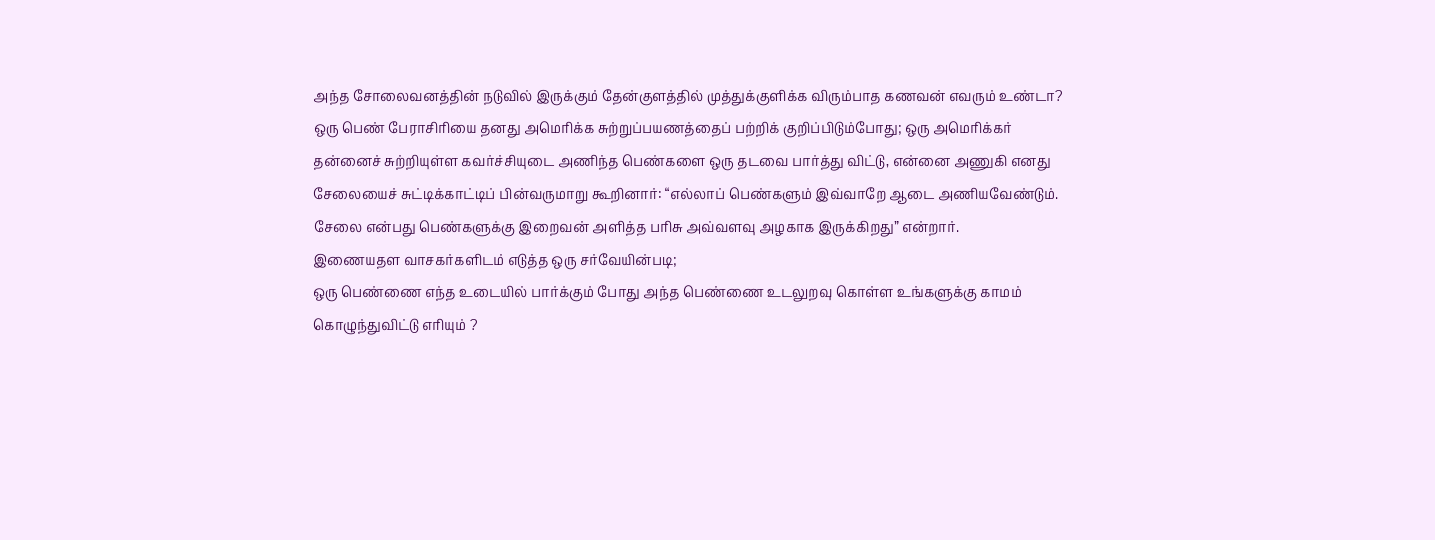அந்த சோலைவனத்தின் நடுவில் இருக்கும் தேன்குளத்தில் முத்துக்குளிக்க விரும்பாத கணவன் எவரும் உண்டா?
ஒரு பெண் பேராசிரியை தனது அமெரிக்க சுற்றுப்பயணத்தைப் பற்றிக் குறிப்பிடும்போது; ஒரு அமெரிக்கர் தன்னைச் சுற்றியுள்ள கவர்ச்சியுடை அணிந்த பெண்களை ஒரு தடவை பார்த்து விட்டு, என்னை அணுகி எனது சேலையைச் சுட்டிக்காட்டிப் பின்வருமாறு கூறினார்: “எல்லாப் பெண்களும் இவ்வாறே ஆடை அணியவேண்டும். சேலை என்பது பெண்களுக்கு இறைவன் அளித்த பரிசு அவ்வளவு அழகாக இருக்கிறது” என்றார்.
இணையதள வாசகர்களிடம் எடுத்த ஒரு சர்வேயின்படி;
ஒரு பெண்ணை எந்த உடையில் பார்க்கும் போது அந்த பெண்ணை உடலுறவு கொள்ள உங்களுக்கு காமம் கொழுந்துவிட்டு எரியும் ?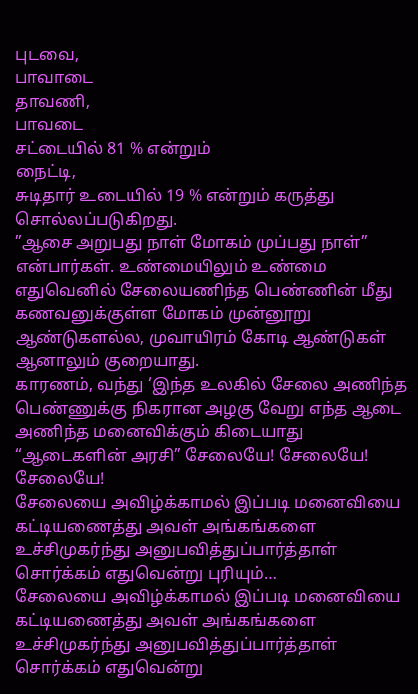புடவை,
பாவாடை
தாவணி,
பாவடை
சட்டையில் 81 % என்றும்
நைட்டி,
சுடிதார் உடையில் 19 % என்றும் கருத்து சொல்லப்படுகிறது.
”ஆசை அறுபது நாள் மோகம் முப்பது நாள்” என்பார்கள். உண்மையிலும் உண்மை எதுவெனில் சேலையணிந்த பெண்ணின் மீது கணவனுக்குள்ள மோகம் முன்னூறு ஆண்டுகளல்ல, முவாயிரம் கோடி ஆண்டுகள் ஆனாலும் குறையாது.
காரணம், வந்து ‘இந்த உலகில் சேலை அணிந்த பெண்ணுக்கு நிகரான அழகு வேறு எந்த ஆடை அணிந்த மனைவிக்கும் கிடையாது “ஆடைகளின் அரசி” சேலையே! சேலையே! சேலையே!
சேலையை அவிழ்க்காமல் இப்படி மனைவியை கட்டியணைத்து அவள் அங்கங்களை உச்சிமுகர்ந்து அனுபவித்துப்பார்த்தாள் சொர்க்கம் எதுவென்று புரியும்…
சேலையை அவிழ்க்காமல் இப்படி மனைவியை கட்டியணைத்து அவள் அங்கங்களை உச்சிமுகர்ந்து அனுபவித்துப்பார்த்தாள் சொர்க்கம் எதுவென்று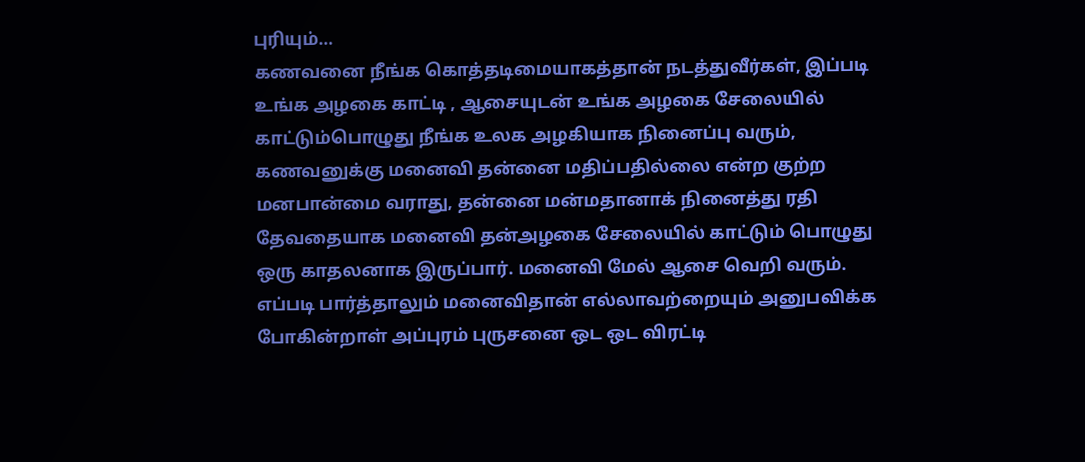புரியும்…
கணவனை நீங்க கொத்தடிமையாகத்தான் நடத்துவீர்கள், இப்படி உங்க அழகை காட்டி , ஆசையுடன் உங்க அழகை சேலையில் காட்டும்பொழுது நீங்க உலக அழகியாக நினைப்பு வரும், கணவனுக்கு மனைவி தன்னை மதிப்பதில்லை என்ற குற்ற மனபான்மை வராது, தன்னை மன்மதானாக் நினைத்து ரதி தேவதையாக மனைவி தன்அழகை சேலையில் காட்டும் பொழுது ஒரு காதலனாக இருப்பார். மனைவி மேல் ஆசை வெறி வரும். எப்படி பார்த்தாலும் மனைவிதான் எல்லாவற்றையும் அனுபவிக்க போகின்றாள் அப்புரம் புருசனை ஒட ஒட விரட்டி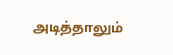அடித்தாலும்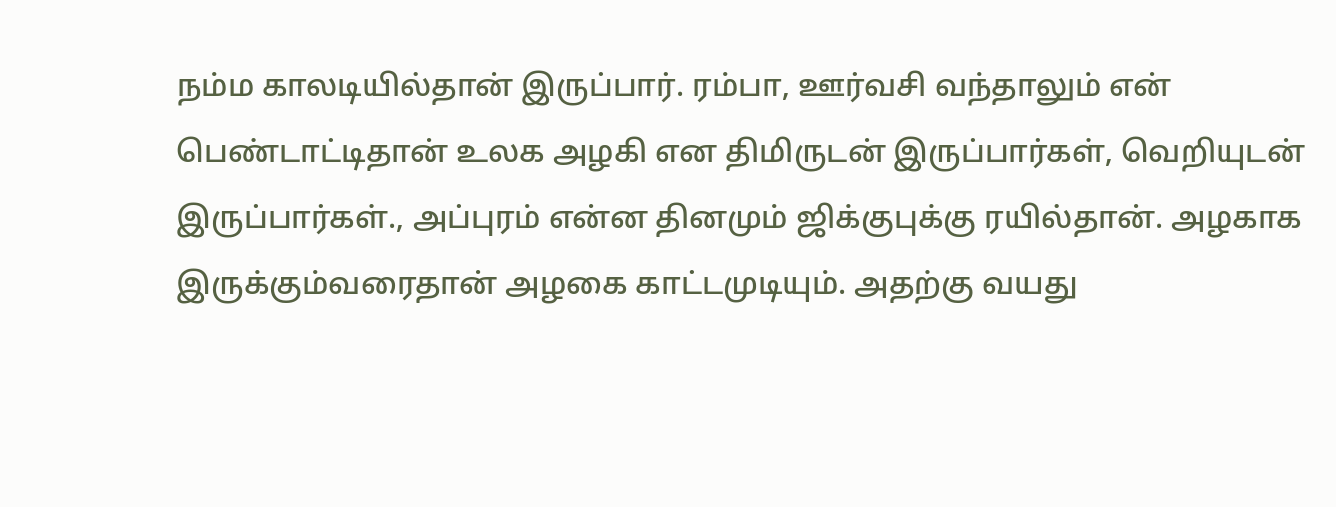நம்ம காலடியில்தான் இருப்பார். ரம்பா, ஊர்வசி வந்தாலும் என் பெண்டாட்டிதான் உலக அழகி என திமிருடன் இருப்பார்கள், வெறியுடன் இருப்பார்கள்., அப்புரம் என்ன தினமும் ஜிக்குபுக்கு ரயில்தான். அழகாக இருக்கும்வரைதான் அழகை காட்டமுடியும். அதற்கு வயது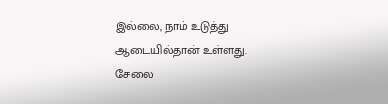இல்லை, நாம் உடுத்து ஆடையில்தான் உள்ளது. சேலை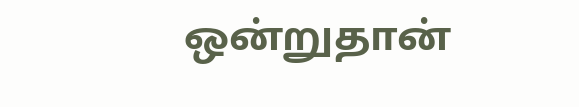ஒன்றுதான்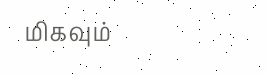மிகவும்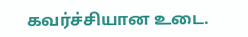கவர்ச்சியான உடை.